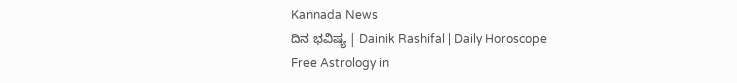Kannada News
ದಿನ ಭವಿಷ್ಯ | Dainik Rashifal | Daily Horoscope
Free Astrology in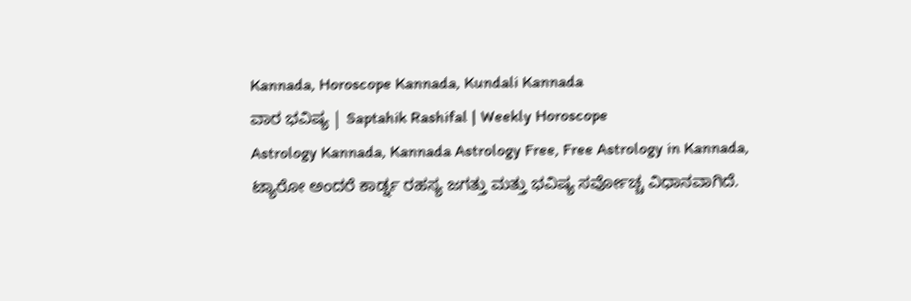Kannada, Horoscope Kannada, Kundali Kannada
ವಾರ ಭವಿಷ್ಯ | Saptahik Rashifal | Weekly Horoscope
Astrology Kannada, Kannada Astrology Free, Free Astrology in Kannada,
ಟ್ಯಾರೋ ಅಂದರೆ ಕಾರ್ಡ್ನ ರಹಸ್ಯ ಜಗತ್ತು ಮತ್ತು ಭವಿಷ್ಯ ಸರ್ವೋಚ್ಚ ವಿಧಾನವಾಗಿದೆ.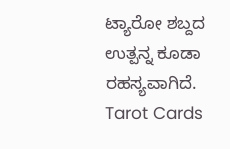ಟ್ಯಾರೋ ಶಬ್ದದ ಉತ್ಪನ್ನ ಕೂಡಾ ರಹಸ್ಯವಾಗಿದೆ.
Tarot Cards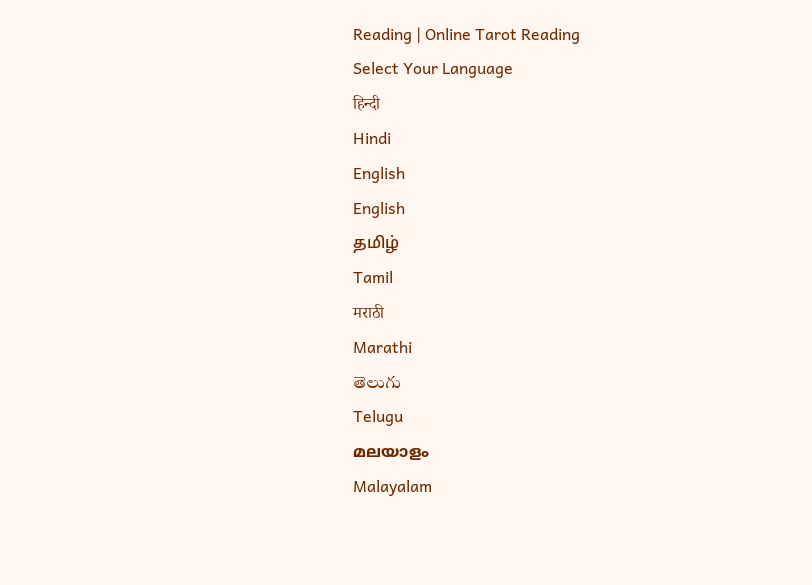Reading | Online Tarot Reading
Select Your Language
हिन्दी
Hindi
English
English
தமிழ்
Tamil
मराठी
Marathi
తెలుగు
Telugu
മലയാളം
Malayalam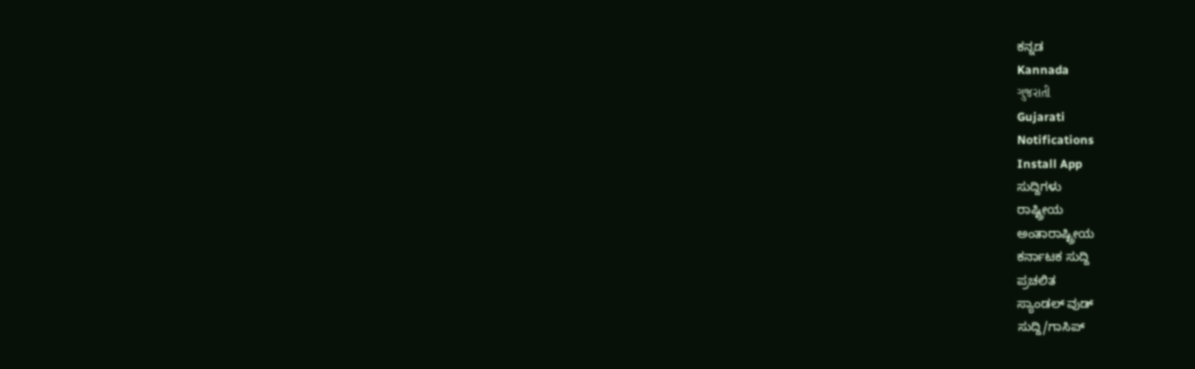ಕನ್ನಡ
Kannada
ગુજરાતી
Gujarati
Notifications
Install App
ಸುದ್ದಿಗಳು
ರಾಷ್ಟ್ರೀಯ
ಅಂತಾರಾಷ್ಟ್ರೀಯ
ಕರ್ನಾಟಕ ಸುದ್ದಿ
ಪ್ರಚಲಿತ
ಸ್ಯಾಂಡಲ್ ವುಡ್
ಸುದ್ದಿ/ಗಾಸಿಪ್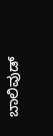ಬಾಲಿವುಡ್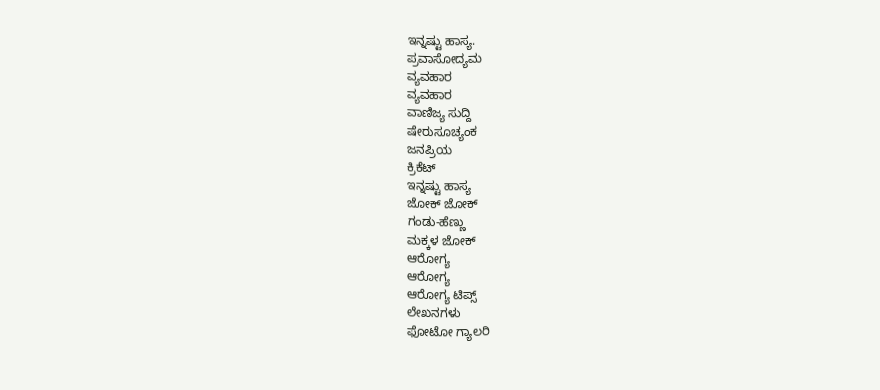ಇನ್ನಷ್ಟು ಹಾಸ್ಯ.
ಪ್ರವಾಸೋದ್ಯಮ
ವ್ಯವಹಾರ
ವ್ಯವಹಾರ
ವಾಣಿಜ್ಯ ಸುದ್ದಿ
ಷೇರುಸೂಚ್ಯಂಕ
ಜನಪ್ರಿಯ
ಕ್ರಿಕೆಟ್
ಇನ್ನಷ್ಟು ಹಾಸ್ಯ
ಜೋಕ್ ಜೋಕ್
ಗಂಡು-ಹೆಣ್ಣು
ಮಕ್ಕಳ ಜೋಕ್
ಆರೋಗ್ಯ
ಆರೋಗ್ಯ
ಆರೋಗ್ಯ ಟಿಪ್ಸ್
ಲೇಖನಗಳು
ಫೋಟೋ ಗ್ಯಾಲರಿ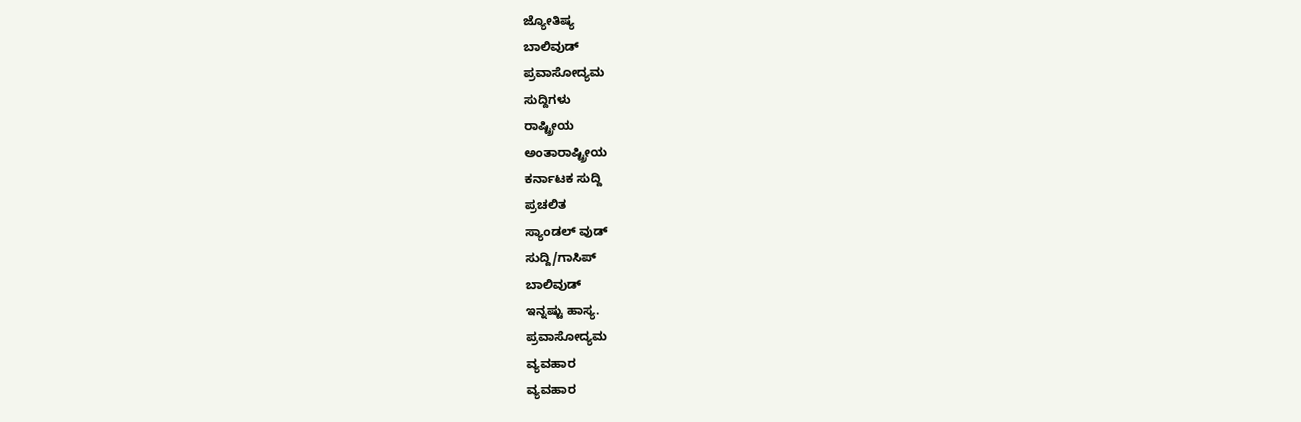ಜ್ಯೋತಿಷ್ಯ
ಬಾಲಿವುಡ್
ಪ್ರವಾಸೋದ್ಯಮ
ಸುದ್ದಿಗಳು
ರಾಷ್ಟ್ರೀಯ
ಅಂತಾರಾಷ್ಟ್ರೀಯ
ಕರ್ನಾಟಕ ಸುದ್ದಿ
ಪ್ರಚಲಿತ
ಸ್ಯಾಂಡಲ್ ವುಡ್
ಸುದ್ದಿ/ಗಾಸಿಪ್
ಬಾಲಿವುಡ್
ಇನ್ನಷ್ಟು ಹಾಸ್ಯ.
ಪ್ರವಾಸೋದ್ಯಮ
ವ್ಯವಹಾರ
ವ್ಯವಹಾರ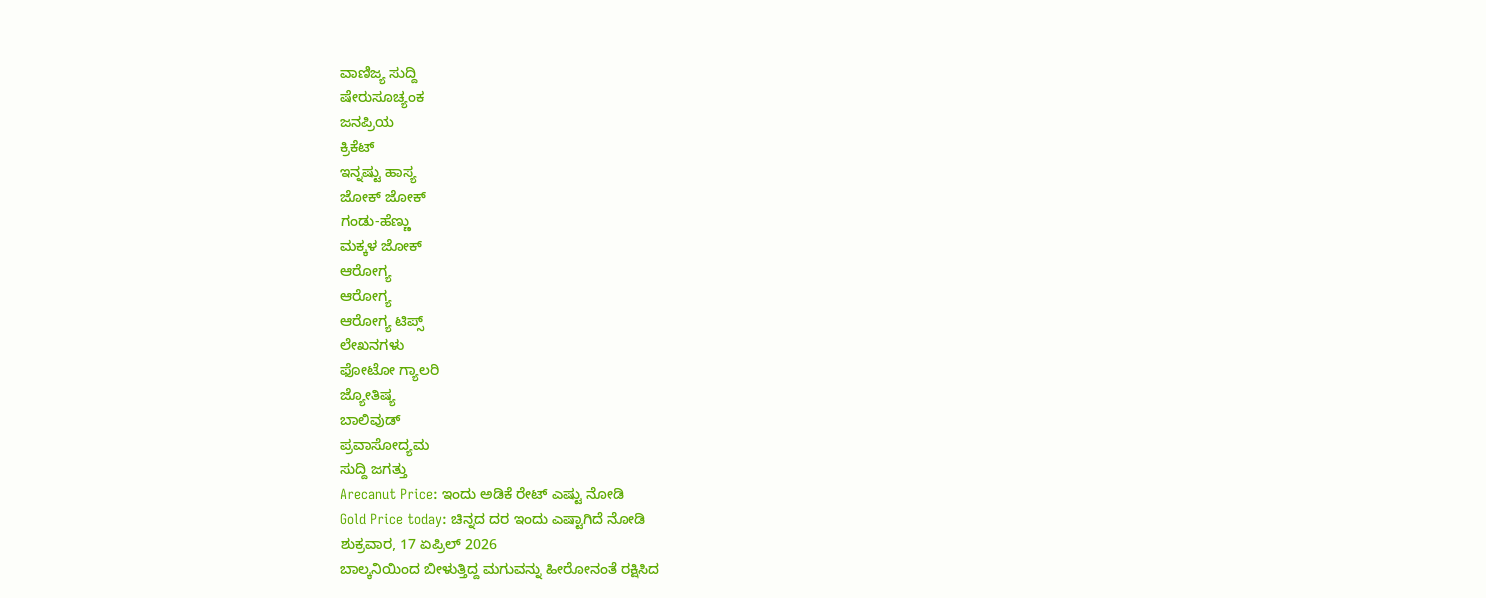ವಾಣಿಜ್ಯ ಸುದ್ದಿ
ಷೇರುಸೂಚ್ಯಂಕ
ಜನಪ್ರಿಯ
ಕ್ರಿಕೆಟ್
ಇನ್ನಷ್ಟು ಹಾಸ್ಯ
ಜೋಕ್ ಜೋಕ್
ಗಂಡು-ಹೆಣ್ಣು
ಮಕ್ಕಳ ಜೋಕ್
ಆರೋಗ್ಯ
ಆರೋಗ್ಯ
ಆರೋಗ್ಯ ಟಿಪ್ಸ್
ಲೇಖನಗಳು
ಫೋಟೋ ಗ್ಯಾಲರಿ
ಜ್ಯೋತಿಷ್ಯ
ಬಾಲಿವುಡ್
ಪ್ರವಾಸೋದ್ಯಮ
ಸುದ್ದಿ ಜಗತ್ತು
Arecanut Price: ಇಂದು ಅಡಿಕೆ ರೇಟ್ ಎಷ್ಟು ನೋಡಿ
Gold Price today: ಚಿನ್ನದ ದರ ಇಂದು ಎಷ್ಟಾಗಿದೆ ನೋಡಿ
ಶುಕ್ರವಾರ, 17 ಏಪ್ರಿಲ್ 2026
ಬಾಲ್ಕನಿಯಿಂದ ಬೀಳುತ್ತಿದ್ದ ಮಗುವನ್ನು ಹೀರೋನಂತೆ ರಕ್ಷಿಸಿದ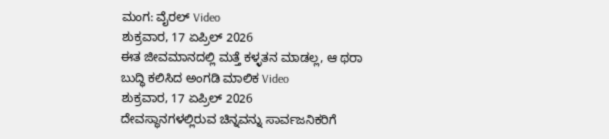ಮಂಗ: ವೈರಲ್ Video
ಶುಕ್ರವಾರ, 17 ಏಪ್ರಿಲ್ 2026
ಈತ ಜೀವಮಾನದಲ್ಲಿ ಮತ್ತೆ ಕಳ್ಳತನ ಮಾಡಲ್ಲ, ಆ ಥರಾ ಬುದ್ಧಿ ಕಲಿಸಿದ ಅಂಗಡಿ ಮಾಲಿಕ Video
ಶುಕ್ರವಾರ, 17 ಏಪ್ರಿಲ್ 2026
ದೇವಸ್ಥಾನಗಳಲ್ಲಿರುವ ಚಿನ್ನವನ್ನು ಸಾರ್ವಜನಿಕರಿಗೆ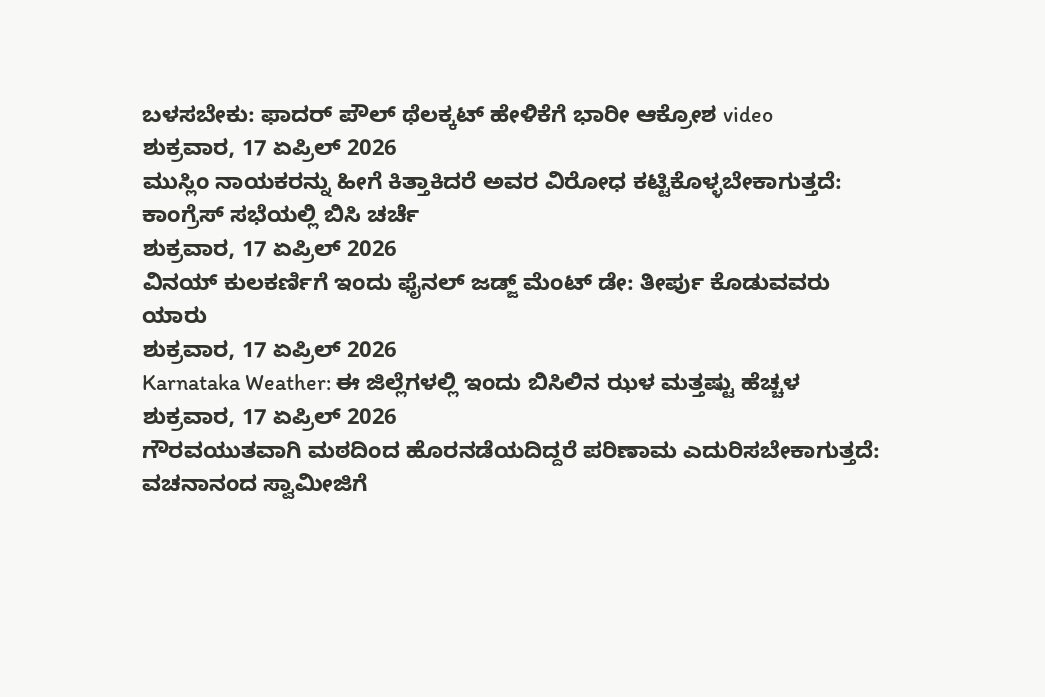ಬಳಸಬೇಕು: ಫಾದರ್ ಪೌಲ್ ಥೆಲಕ್ಕಟ್ ಹೇಳಿಕೆಗೆ ಭಾರೀ ಆಕ್ರೋಶ video
ಶುಕ್ರವಾರ, 17 ಏಪ್ರಿಲ್ 2026
ಮುಸ್ಲಿಂ ನಾಯಕರನ್ನು ಹೀಗೆ ಕಿತ್ತಾಕಿದರೆ ಅವರ ವಿರೋಧ ಕಟ್ಟಿಕೊಳ್ಳಬೇಕಾಗುತ್ತದೆ: ಕಾಂಗ್ರೆಸ್ ಸಭೆಯಲ್ಲಿ ಬಿಸಿ ಚರ್ಚೆ
ಶುಕ್ರವಾರ, 17 ಏಪ್ರಿಲ್ 2026
ವಿನಯ್ ಕುಲಕರ್ಣಿಗೆ ಇಂದು ಫೈನಲ್ ಜಡ್ಜ್ ಮೆಂಟ್ ಡೇ: ತೀರ್ಪು ಕೊಡುವವರು ಯಾರು
ಶುಕ್ರವಾರ, 17 ಏಪ್ರಿಲ್ 2026
Karnataka Weather: ಈ ಜಿಲ್ಲೆಗಳಲ್ಲಿ ಇಂದು ಬಿಸಿಲಿನ ಝಳ ಮತ್ತಷ್ಟು ಹೆಚ್ಚಳ
ಶುಕ್ರವಾರ, 17 ಏಪ್ರಿಲ್ 2026
ಗೌರವಯುತವಾಗಿ ಮಠದಿಂದ ಹೊರನಡೆಯದಿದ್ದರೆ ಪರಿಣಾಮ ಎದುರಿಸಬೇಕಾಗುತ್ತದೆ: ವಚನಾನಂದ ಸ್ವಾಮೀಜಿಗೆ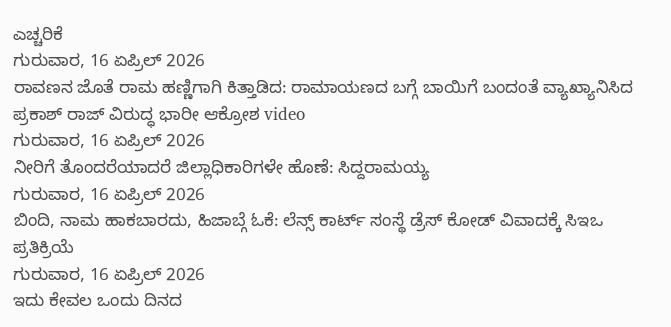ಎಚ್ಚರಿಕೆ
ಗುರುವಾರ, 16 ಏಪ್ರಿಲ್ 2026
ರಾವಣನ ಜೊತೆ ರಾಮ ಹಣ್ಣಿಗಾಗಿ ಕಿತ್ತಾಡಿದ: ರಾಮಾಯಣದ ಬಗ್ಗೆ ಬಾಯಿಗೆ ಬಂದಂತೆ ವ್ಯಾಖ್ಯಾನಿಸಿದ ಪ್ರಕಾಶ್ ರಾಜ್ ವಿರುದ್ಧ ಭಾರೀ ಆಕ್ರೋಶ video
ಗುರುವಾರ, 16 ಏಪ್ರಿಲ್ 2026
ನೀರಿಗೆ ತೊಂದರೆಯಾದರೆ ಜಿಲ್ಲಾಧಿಕಾರಿಗಳೇ ಹೊಣೆ: ಸಿದ್ದರಾಮಯ್ಯ
ಗುರುವಾರ, 16 ಏಪ್ರಿಲ್ 2026
ಬಿಂದಿ, ನಾಮ ಹಾಕಬಾರದು, ಹಿಜಾಬ್ಗೆ ಓಕೆ: ಲೆನ್ಸ್ ಕಾರ್ಟ್ ಸಂಸ್ಥೆ ಡ್ರೆಸ್ ಕೋಡ್ ವಿವಾದಕ್ಕೆ ಸಿಇಒ ಪ್ರತಿಕ್ರಿಯೆ
ಗುರುವಾರ, 16 ಏಪ್ರಿಲ್ 2026
ಇದು ಕೇವಲ ಒಂದು ದಿನದ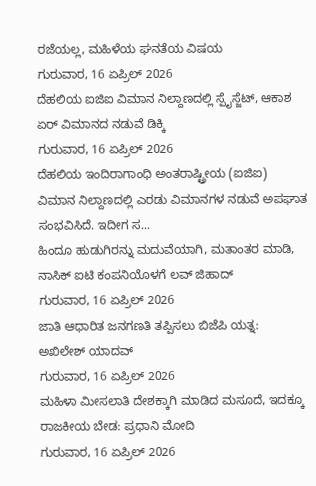ರಜೆಯಲ್ಲ, ಮಹಿಳೆಯ ಘನತೆಯ ವಿಷಯ
ಗುರುವಾರ, 16 ಏಪ್ರಿಲ್ 2026
ದೆಹಲಿಯ ಐಜಿಐ ವಿಮಾನ ನಿಲ್ದಾಣದಲ್ಲಿ ಸ್ಪೈಸ್ಜೆಟ್, ಆಕಾಶ ಏರ್ ವಿಮಾನದ ನಡುವೆ ಡಿಕ್ಕಿ
ಗುರುವಾರ, 16 ಏಪ್ರಿಲ್ 2026
ದೆಹಲಿಯ ಇಂದಿರಾಗಾಂಧಿ ಅಂತರಾಷ್ಟ್ರೀಯ (ಐಜಿಐ) ವಿಮಾನ ನಿಲ್ದಾಣದಲ್ಲಿ ಎರಡು ವಿಮಾನಗಳ ನಡುವೆ ಅಪಘಾತ ಸಂಭವಿಸಿದೆ. ಇದೀಗ ಸ...
ಹಿಂದೂ ಹುಡುಗಿರನ್ನು ಮದುವೆಯಾಗಿ, ಮತಾಂತರ ಮಾಡಿ, ನಾಸಿಕ್ ಐಟಿ ಕಂಪನಿಯೊಳಗೆ ಲವ್ ಜಿಹಾದ್
ಗುರುವಾರ, 16 ಏಪ್ರಿಲ್ 2026
ಜಾತಿ ಆಧಾರಿತ ಜನಗಣತಿ ತಪ್ಪಿಸಲು ಬಿಜೆಪಿ ಯತ್ನ: ಅಖಿಲೇಶ್ ಯಾದವ್
ಗುರುವಾರ, 16 ಏಪ್ರಿಲ್ 2026
ಮಹಿಳಾ ಮೀಸಲಾತಿ ದೇಶಕ್ಕಾಗಿ ಮಾಡಿದ ಮಸೂದೆ, ಇದಕ್ಕೂ ರಾಜಕೀಯ ಬೇಡ: ಪ್ರಧಾನಿ ಮೋದಿ
ಗುರುವಾರ, 16 ಏಪ್ರಿಲ್ 2026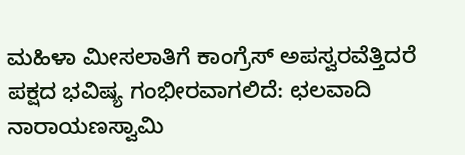ಮಹಿಳಾ ಮೀಸಲಾತಿಗೆ ಕಾಂಗ್ರೆಸ್ ಅಪಸ್ವರವೆತ್ತಿದರೆ ಪಕ್ಷದ ಭವಿಷ್ಯ ಗಂಭೀರವಾಗಲಿದೆ: ಛಲವಾದಿ ನಾರಾಯಣಸ್ವಾಮಿ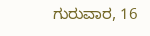ಗುರುವಾರ, 16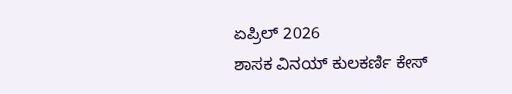ಏಪ್ರಿಲ್ 2026
ಶಾಸಕ ವಿನಯ್ ಕುಲಕರ್ಣಿ ಕೇಸ್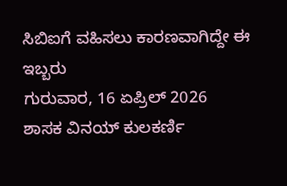ಸಿಬಿಐಗೆ ವಹಿಸಲು ಕಾರಣವಾಗಿದ್ದೇ ಈ ಇಬ್ಬರು
ಗುರುವಾರ, 16 ಏಪ್ರಿಲ್ 2026
ಶಾಸಕ ವಿನಯ್ ಕುಲಕರ್ಣಿ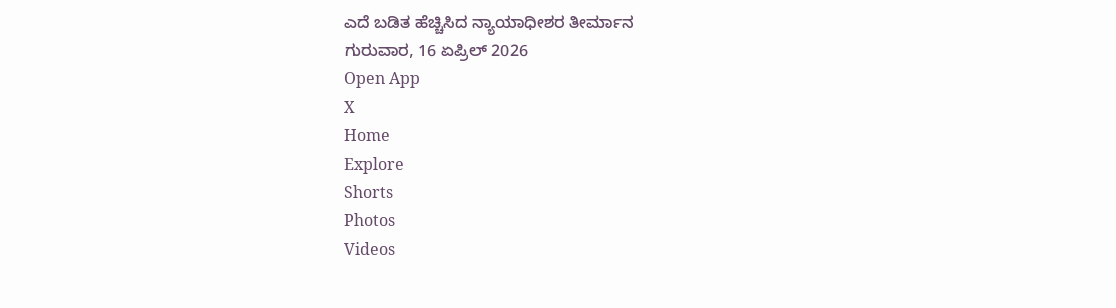ಎದೆ ಬಡಿತ ಹೆಚ್ಚಿಸಿದ ನ್ಯಾಯಾಧೀಶರ ತೀರ್ಮಾನ
ಗುರುವಾರ, 16 ಏಪ್ರಿಲ್ 2026
Open App
X
Home
Explore
Shorts
Photos
Videos